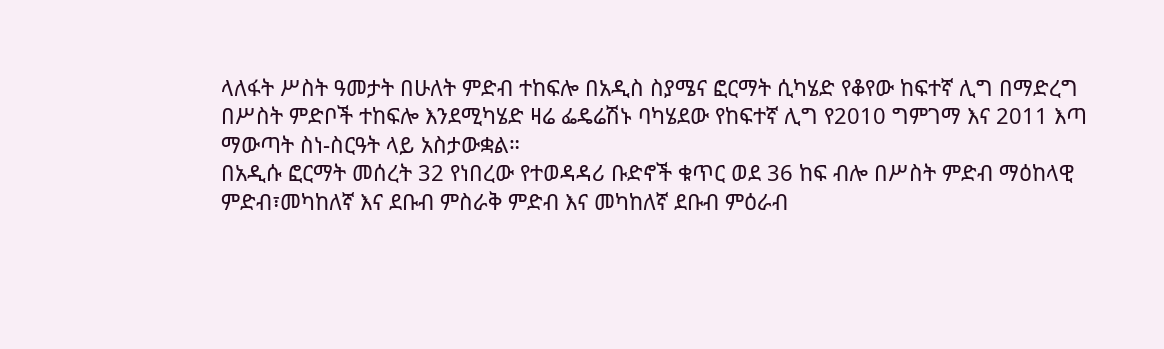ላለፋት ሥስት ዓመታት በሁለት ምድብ ተከፍሎ በአዲስ ስያሜና ፎርማት ሲካሄድ የቆየው ከፍተኛ ሊግ በማድረግ በሥስት ምድቦች ተከፍሎ እንደሚካሄድ ዛሬ ፌዴሬሽኑ ባካሄደው የከፍተኛ ሊግ የ2010 ግምገማ እና 2011 እጣ ማውጣት ስነ-ስርዓት ላይ አስታውቋል።
በአዲሱ ፎርማት መሰረት 32 የነበረው የተወዳዳሪ ቡድኖች ቁጥር ወደ 36 ከፍ ብሎ በሥስት ምድብ ማዕከላዊ ምድብ፣መካከለኛ እና ደቡብ ምስራቅ ምድብ እና መካከለኛ ደቡብ ምዕራብ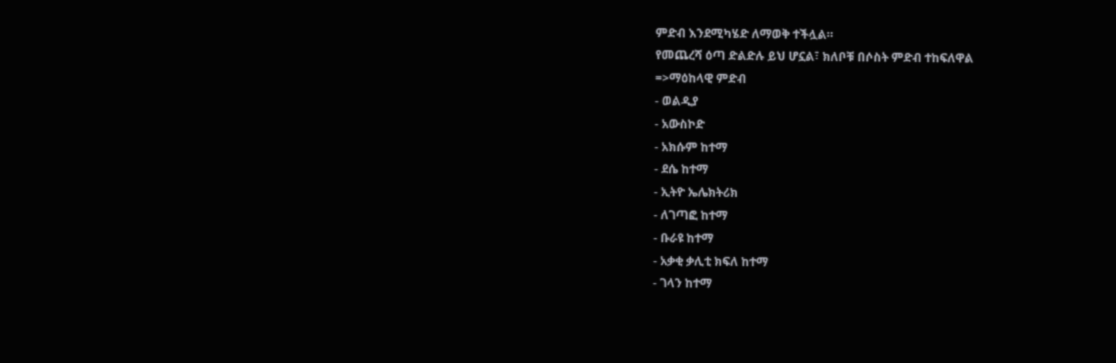ምድብ እንደሚካሄድ ለማወቅ ተችሏል።
የመጨረሻ ዕጣ ድልድሉ ይህ ሆኗል፣ ክለቦቹ በሶስት ምድብ ተከፍለዋል
=>ማዕከላዊ ምድብ
- ወልዲያ
- አውስኮድ
- አክሱም ከተማ
- ደሴ ከተማ
- ኢትዮ ኤሌክትሪክ
- ለገጣፎ ከተማ
- ቡራዩ ከተማ
- አቃቂ ቃሊቲ ክፍለ ከተማ
- ገላን ከተማ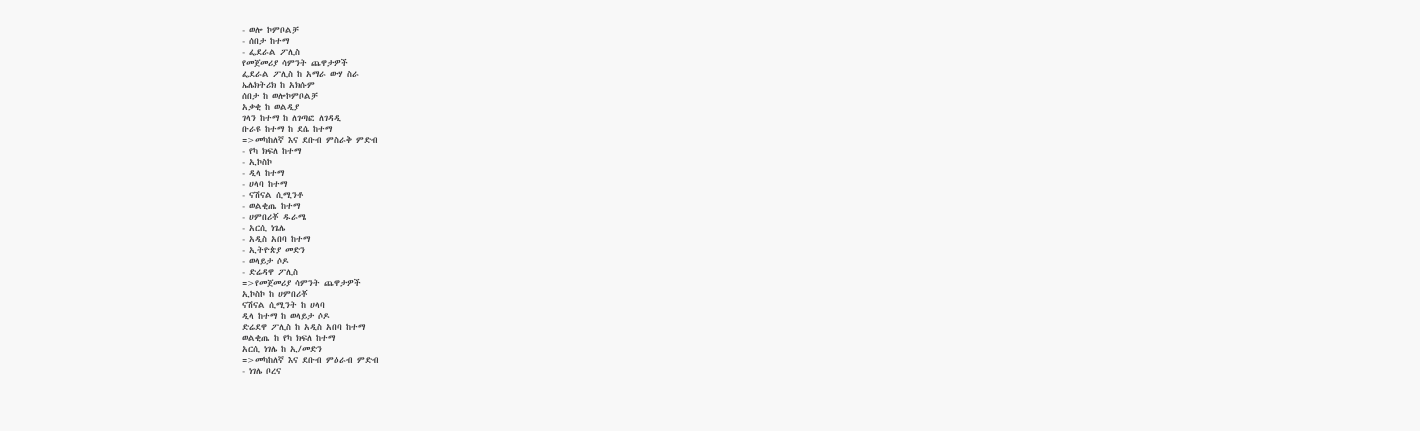- ወሎ ኮምቦልቻ
- ሰበታ ከተማ
- ፌደራል ፖሊስ
የመጀመሪያ ሳምንት ጨዋታዎች
ፌደራል ፖሊስ ከ አማራ ውሃ ስራ
ኤሌክትሪክ ከ አክሱም
ሰበታ ከ ወሎኮምቦልቻ
አቃቂ ከ ወልዲያ
ገላን ከተማ ከ ለገጣፎ ለገዳዲ
ቡራዩ ከተማ ከ ደሴ ከተማ
=>መካከለኛ እና ደቡብ ምስራቅ ምድብ
- የካ ክፍለ ከተማ
- ኢኮስኮ
- ዲላ ከተማ
- ሀላባ ከተማ
- ናሽናል ሲሚንቶ
- ወልቂጤ ከተማ
- ሀምበሪቾ ዱራሜ
- አርሲ ነጌሌ
- አዲስ አበባ ከተማ
- ኢትዮጵያ መድን
- ወላይታ ሶዶ
- ድሬዳዋ ፖሊስ
=>የመጀመሪያ ሳምንት ጨዋታዎች
ኢኮስኮ ከ ሀምበሪቾ
ናሽናል ሲሚንት ከ ሀላባ
ዲላ ከተማ ከ ወላይታ ሶዶ
ድሬደዋ ፖሊስ ከ አዲስ አበባ ከተማ
ወልቂጤ ከ የካ ክፍለ ከተማ
አርሲ ነገሌ ከ ኢ/መድን
=>መካከለኛ እና ደቡብ ምዕራብ ምድብ
- ነገሌ ቦረና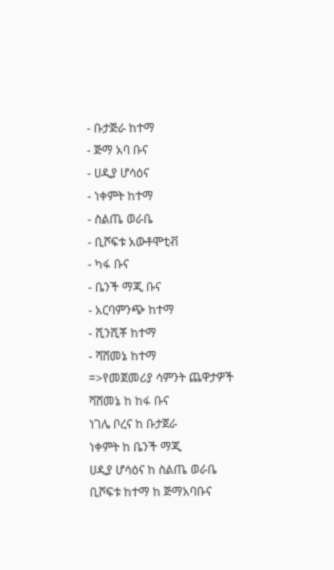- ቡታጅራ ከተማ
- ጅማ አባ ቡና
- ሀዲያ ሆሳዕና
- ነቀምት ከተማ
- ስልጤ ወራቤ
- ቢሾፍቱ አውቶሞቲቭ
- ካፋ ቡና
- ቤንች ማጂ ቡና
- አርባምንጭ ከተማ
- ሺንሺቾ ከተማ
- ሻሸመኔ ከተማ
=>የመጀመሪያ ሳምንት ጨዋታዎች
ሻሸመኔ ከ ከፋ ቡና
ነገሌ ቦረና ከ ቡታጀራ
ነቀምት ከ ቤንች ማጂ
ሀዲያ ሆሳዕና ከ ስልጤ ወራቤ
ቢሾፍቱ ከተማ ከ ጅማአባቡና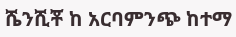ሼንሺቾ ከ አርባምንጭ ከተማ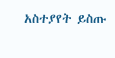አስተያየት ይስጡ